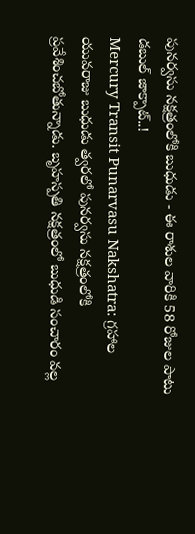పునర్వసు నక్షత్రంలోకి బుధుడు - ఈ రాశుల వారికి 58 రోజుల పాటు డబుల్ జాక్పాట్..!
Mercury Transit Punarvasu Nakshatra: గ్రహాల యువరాజు బుధుడు త్వరలో పునర్వసు నక్షత్రంలోకి ప్రవేశించబోతున్నాడు. బృహస్పతి నక్షత్రంలో బుధుడి సంచారం వల్ల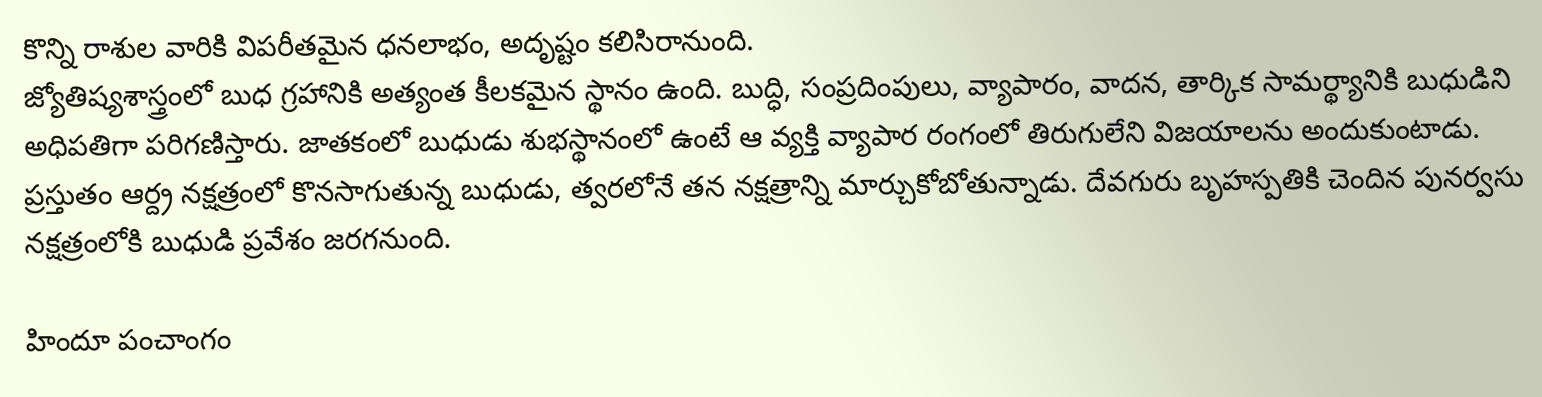కొన్ని రాశుల వారికి విపరీతమైన ధనలాభం, అదృష్టం కలిసిరానుంది.
జ్యోతిష్యశాస్త్రంలో బుధ గ్రహానికి అత్యంత కీలకమైన స్థానం ఉంది. బుద్ధి, సంప్రదింపులు, వ్యాపారం, వాదన, తార్కిక సామర్థ్యానికి బుధుడిని అధిపతిగా పరిగణిస్తారు. జాతకంలో బుధుడు శుభస్థానంలో ఉంటే ఆ వ్యక్తి వ్యాపార రంగంలో తిరుగులేని విజయాలను అందుకుంటాడు. ప్రస్తుతం ఆర్ద్ర నక్షత్రంలో కొనసాగుతున్న బుధుడు, త్వరలోనే తన నక్షత్రాన్ని మార్చుకోబోతున్నాడు. దేవగురు బృహస్పతికి చెందిన పునర్వసు నక్షత్రంలోకి బుధుడి ప్రవేశం జరగనుంది.

హిందూ పంచాంగం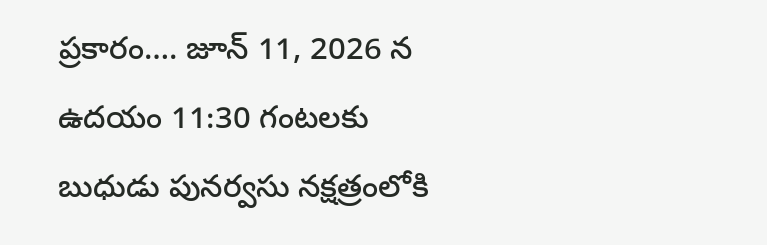ప్రకారం…. జూన్ 11, 2026 న ఉదయం 11:30 గంటలకు బుధుడు పునర్వసు నక్షత్రంలోకి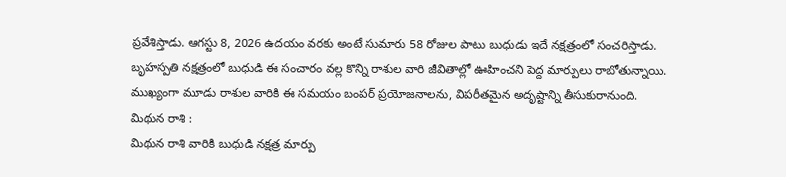ప్రవేశిస్తాడు. ఆగస్టు 8, 2026 ఉదయం వరకు అంటే సుమారు 58 రోజుల పాటు బుధుడు ఇదే నక్షత్రంలో సంచరిస్తాడు. బృహస్పతి నక్షత్రంలో బుధుడి ఈ సంచారం వల్ల కొన్ని రాశుల వారి జీవితాల్లో ఊహించని పెద్ద మార్పులు రాబోతున్నాయి. ముఖ్యంగా మూడు రాశుల వారికి ఈ సమయం బంపర్ ప్రయోజనాలను, విపరీతమైన అదృష్టాన్ని తీసుకురానుంది.
మిథున రాశి :
మిథున రాశి వారికి బుధుడి నక్షత్ర మార్పు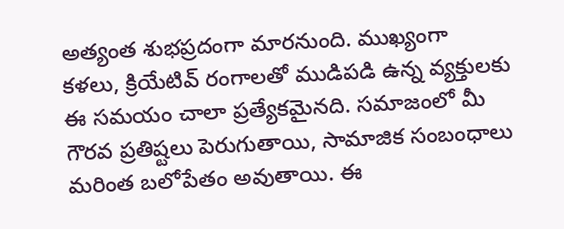అత్యంత శుభప్రదంగా మారనుంది. ముఖ్యంగా కళలు, క్రియేటివ్ రంగాలతో ముడిపడి ఉన్న వ్యక్తులకు ఈ సమయం చాలా ప్రత్యేకమైనది. సమాజంలో మీ గౌరవ ప్రతిష్టలు పెరుగుతాయి, సామాజిక సంబంధాలు మరింత బలోపేతం అవుతాయి. ఈ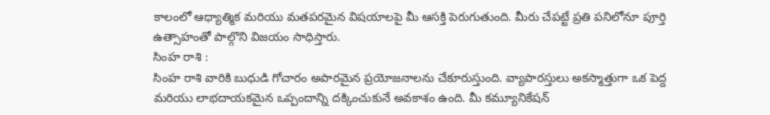కాలంలో ఆధ్యాత్మిక మరియు మతపరమైన విషయాలపై మీ ఆసక్తి పెరుగుతుంది. మీరు చేపట్టే ప్రతి పనిలోనూ పూర్తి ఉత్సాహంతో పాల్గొని విజయం సాధిస్తారు.
సింహ రాశి :
సింహ రాశి వారికి బుధుడి గోచారం అపారమైన ప్రయోజనాలను చేకూరుస్తుంది. వ్యాపారస్తులు అకస్మాత్తుగా ఒక పెద్ద మరియు లాభదాయకమైన ఒప్పందాన్ని దక్కించుకునే అవకాశం ఉంది. మీ కమ్యూనికేషన్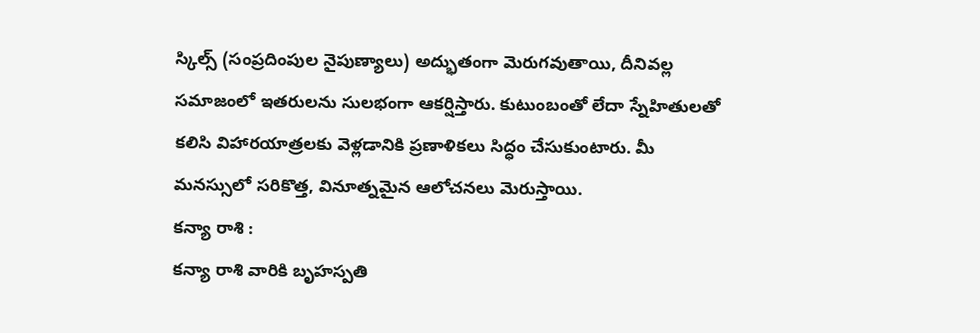స్కిల్స్ (సంప్రదింపుల నైపుణ్యాలు) అద్భుతంగా మెరుగవుతాయి, దీనివల్ల సమాజంలో ఇతరులను సులభంగా ఆకర్షిస్తారు. కుటుంబంతో లేదా స్నేహితులతో కలిసి విహారయాత్రలకు వెళ్లడానికి ప్రణాళికలు సిద్ధం చేసుకుంటారు. మీ మనస్సులో సరికొత్త, వినూత్నమైన ఆలోచనలు మెరుస్తాయి.
కన్యా రాశి :
కన్యా రాశి వారికి బృహస్పతి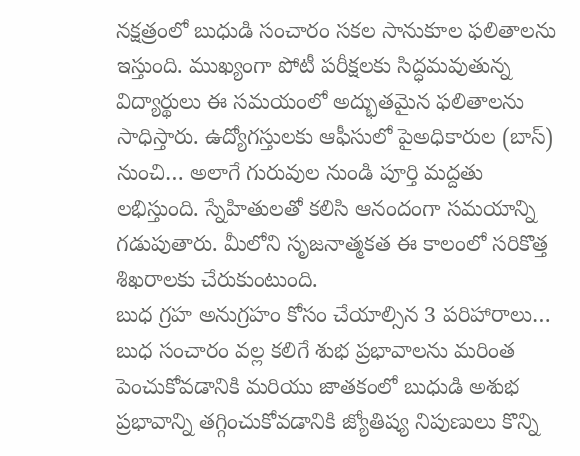నక్షత్రంలో బుధుడి సంచారం సకల సానుకూల ఫలితాలను ఇస్తుంది. ముఖ్యంగా పోటీ పరీక్షలకు సిద్ధమవుతున్న విద్యార్థులు ఈ సమయంలో అద్భుతమైన ఫలితాలను సాధిస్తారు. ఉద్యోగస్తులకు ఆఫీసులో పైఅధికారుల (బాస్) నుంచి… అలాగే గురువుల నుండి పూర్తి మద్దతు లభిస్తుంది. స్నేహితులతో కలిసి ఆనందంగా సమయాన్ని గడుపుతారు. మీలోని సృజనాత్మకత ఈ కాలంలో సరికొత్త శిఖరాలకు చేరుకుంటుంది.
బుధ గ్రహ అనుగ్రహం కోసం చేయాల్సిన 3 పరిహారాలు…
బుధ సంచారం వల్ల కలిగే శుభ ప్రభావాలను మరింత పెంచుకోవడానికి మరియు జాతకంలో బుధుడి అశుభ ప్రభావాన్ని తగ్గించుకోవడానికి జ్యోతిష్య నిపుణులు కొన్ని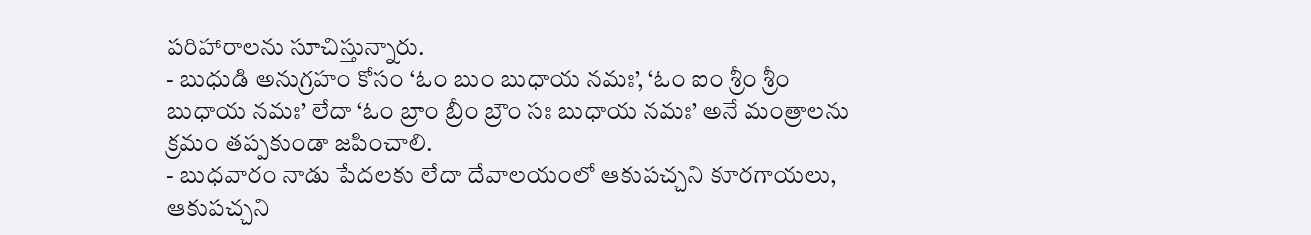పరిహారాలను సూచిస్తున్నారు.
- బుధుడి అనుగ్రహం కోసం ‘ఓం బుం బుధాయ నమః’, ‘ఓం ఐం శ్రీం శ్రీం బుధాయ నమః’ లేదా ‘ఓం బ్రాం బ్రీం బ్రౌం సః బుధాయ నమః’ అనే మంత్రాలను క్రమం తప్పకుండా జపించాలి.
- బుధవారం నాడు పేదలకు లేదా దేవాలయంలో ఆకుపచ్చని కూరగాయలు, ఆకుపచ్చని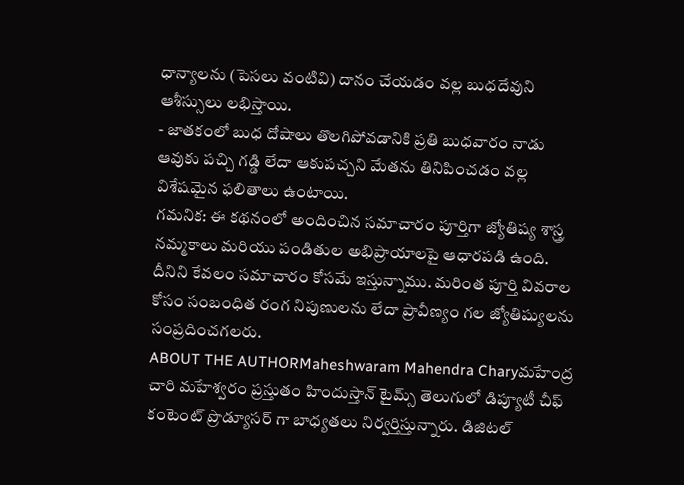ధాన్యాలను (పెసలు వంటివి) దానం చేయడం వల్ల బుధదేవుని ఆశీస్సులు లభిస్తాయి.
- జాతకంలో బుధ దోషాలు తొలగిపోవడానికి ప్రతి బుధవారం నాడు ఆవుకు పచ్చి గడ్డి లేదా ఆకుపచ్చని మేతను తినిపించడం వల్ల విశేషమైన ఫలితాలు ఉంటాయి.
గమనిక: ఈ కథనంలో అందించిన సమాచారం పూర్తిగా జ్యోతిష్య శాస్త్ర నమ్మకాలు మరియు పండితుల అభిప్రాయాలపై ఆధారపడి ఉంది. దీనిని కేవలం సమాచారం కోసమే ఇస్తున్నాము. మరింత పూర్తి వివరాల కోసం సంబంధిత రంగ నిపుణులను లేదా ప్రావీణ్యం గల జ్యోతిష్యులను సంప్రదించగలరు.
ABOUT THE AUTHORMaheshwaram Mahendra Charyమహేంద్ర చారి మహేశ్వరం ప్రస్తుతం హిందుస్తాన్ టైమ్స్ తెలుగులో డిప్యూటీ చీఫ్ కంటెంట్ ప్రొడ్యూసర్ గా బాధ్యతలు నిర్వర్తిస్తున్నారు. డిజిటల్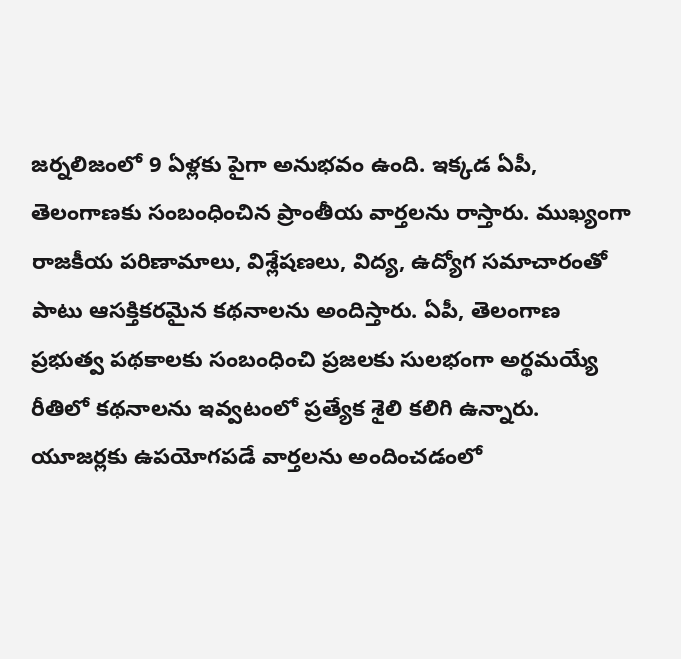జర్నలిజంలో 9 ఏళ్లకు పైగా అనుభవం ఉంది. ఇక్కడ ఏపీ, తెలంగాణకు సంబంధించిన ప్రాంతీయ వార్తలను రాస్తారు. ముఖ్యంగా రాజకీయ పరిణామాలు, విశ్లేషణలు, విద్య, ఉద్యోగ సమాచారంతో పాటు ఆసక్తికరమైన కథనాలను అందిస్తారు. ఏపీ, తెలంగాణ ప్రభుత్వ పథకాలకు సంబంధించి ప్రజలకు సులభంగా అర్థమయ్యే రీతిలో కథనాలను ఇవ్వటంలో ప్రత్యేక శైలి కలిగి ఉన్నారు. యూజర్లకు ఉపయోగపడే వార్తలను అందించడంలో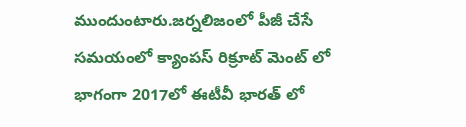ముందుంటారు.జర్నలిజంలో పీజీ చేసే సమయంలో క్యాంపస్ రిక్రూట్ మెంట్ లో భాగంగా 2017లో ఈటీవీ భారత్ లో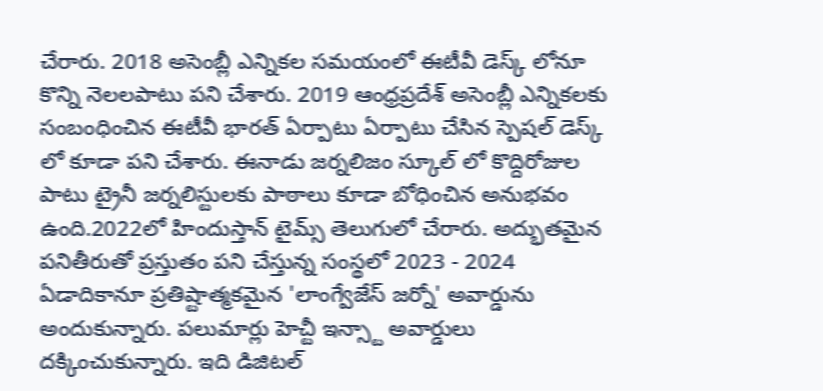చేరారు. 2018 అసెంబ్లీ ఎన్నికల సమయంలో ఈటీవీ డెస్క్ లోనూ కొన్ని నెలలపాటు పని చేశారు. 2019 ఆంధ్రప్రదేశ్ అసెంబ్లీ ఎన్నికలకు సంబంధించిన ఈటీవీ భారత్ ఏర్పాటు ఏర్పాటు చేసిన స్పెషల్ డెస్క్ లో కూడా పని చేశారు. ఈనాడు జర్నలిజం స్కూల్ లో కొద్దిరోజుల పాటు ట్రైనీ జర్నలిస్టులకు పాఠాలు కూడా బోధించిన అనుభవం ఉంది.2022లో హిందుస్తాన్ టైమ్స్ తెలుగులో చేరారు. అద్భుతమైన పనితీరుతో ప్రస్తుతం పని చేస్తున్న సంస్థలో 2023 - 2024 ఏడాదికానూ ప్రతిష్టాత్మకమైన 'లాంగ్వేజేస్ జర్నో' అవార్డును అందుకున్నారు. పలుమార్లు హెచ్టీ ఇన్స్టా అవార్డులు దక్కించుకున్నారు. ఇది డిజిటల్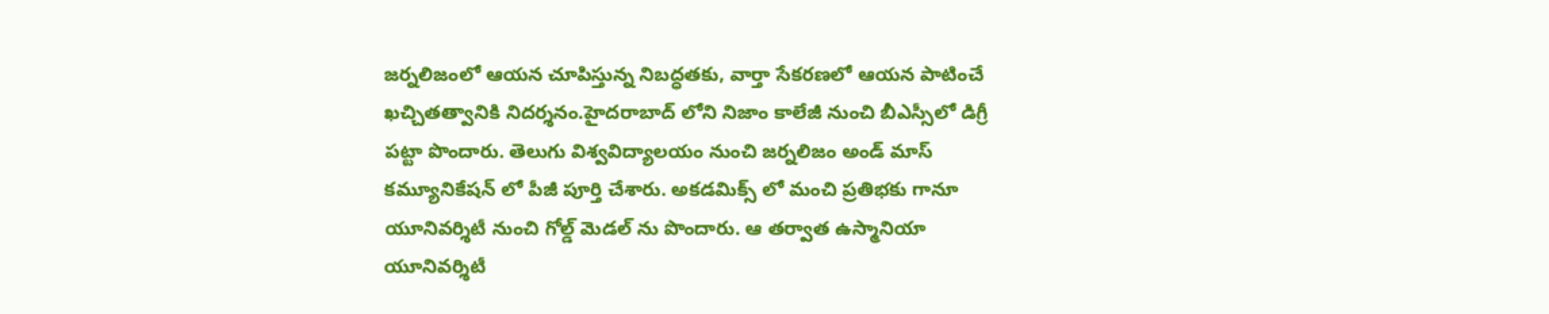జర్నలిజంలో ఆయన చూపిస్తున్న నిబద్ధతకు, వార్తా సేకరణలో ఆయన పాటించే ఖచ్చితత్వానికి నిదర్శనం.హైదరాబాద్ లోని నిజాం కాలేజీ నుంచి బీఎస్సీలో డిగ్రీ పట్టా పొందారు. తెలుగు విశ్వవిద్యాలయం నుంచి జర్నలిజం అండ్ మాస్ కమ్యూనికేషన్ లో పీజీ పూర్తి చేశారు. అకడమిక్స్ లో మంచి ప్రతిభకు గానూ యూనివర్శిటీ నుంచి గోల్డ్ మెడల్ ను పొందారు. ఆ తర్వాత ఉస్మానియా యూనివర్శిటీ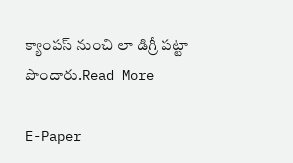క్యాంపస్ నుంచి లా డిగ్రీ పట్టా పొందారు.Read More

E-Paper